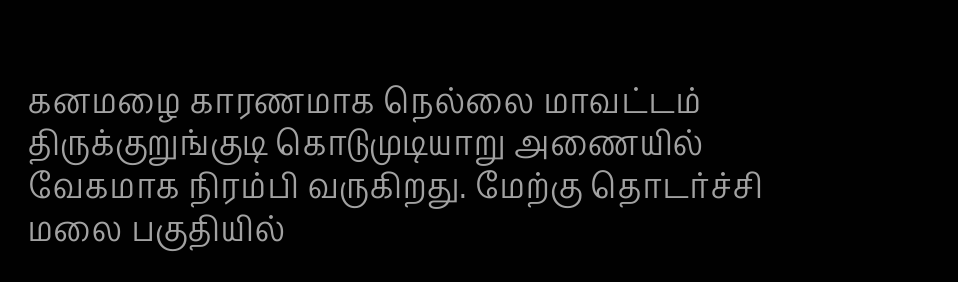கனமழை காரணமாக நெல்லை மாவட்டம் திருக்குறுங்குடி கொடுமுடியாறு அணையில் வேகமாக நிரம்பி வருகிறது. மேற்கு தொடர்ச்சி மலை பகுதியில்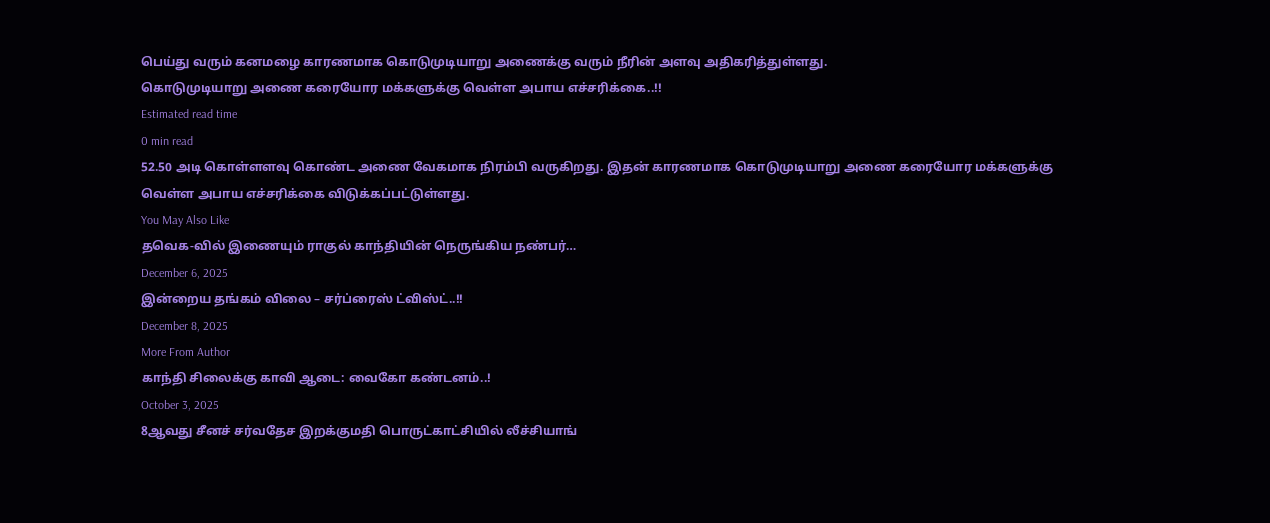பெய்து வரும் கனமழை காரணமாக கொடுமுடியாறு அணைக்கு வரும் நீரின் அளவு அதிகரித்துள்ளது.
கொடுமுடியாறு அணை கரையோர மக்களுக்கு வெள்ள அபாய எச்சரிக்கை..!!
Estimated read time
0 min read
52.50 அடி கொள்ளளவு கொண்ட அணை வேகமாக நிரம்பி வருகிறது. இதன் காரணமாக கொடுமுடியாறு அணை கரையோர மக்களுக்கு வெள்ள அபாய எச்சரிக்கை விடுக்கப்பட்டுள்ளது.
You May Also Like
தவெக-வில் இணையும் ராகுல் காந்தியின் நெருங்கிய நண்பர்…
December 6, 2025
இன்றைய தங்கம் விலை – சர்ப்ரைஸ் ட்விஸ்ட்..!!
December 8, 2025
More From Author
காந்தி சிலைக்கு காவி ஆடை: வைகோ கண்டனம்..!
October 3, 2025
8ஆவது சீனச் சர்வதேச இறக்குமதி பொருட்காட்சியில் லீச்சியாங்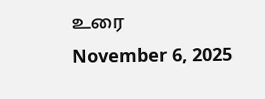உரை
November 6, 2025